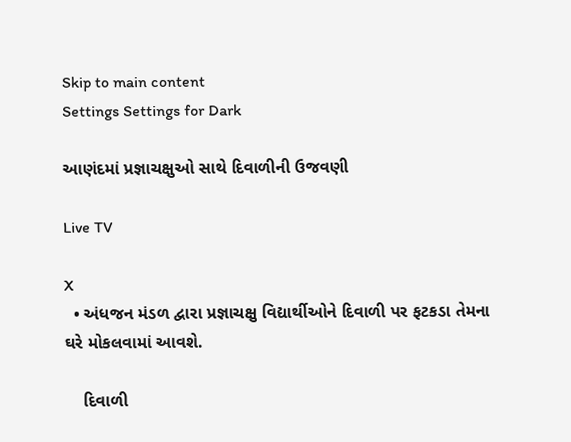Skip to main content
Settings Settings for Dark

આણંદમાં પ્રજ્ઞાચક્ષુઓ સાથે દિવાળીની ઉજવણી

Live TV

X
  • અંધજન મંડળ દ્વારા પ્રજ્ઞાચક્ષુ વિદ્યાર્થીઓને દિવાળી પર ફટકડા તેમના ઘરે મોકલવામાં આવશે.

    દિવાળી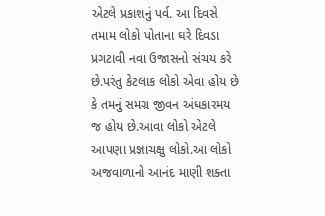એટલે પ્રકાશનું પર્વ. આ દિવસે તમામ લોકો પોતાના ઘરે દિવડા પ્રગટાવી નવા ઉજાસનો સંચય કરે છે.પરંતુ કેટલાક લોકો એવા હોય છે કે તમનું સમગ્ર જીવન અંધકારમય જ હોય છે.આવા લોકો એટલે આપણા પ્રજ્ઞાચક્ષુ લોકો.આ લોકો અજવાળાનો આનંદ માણી શક્તા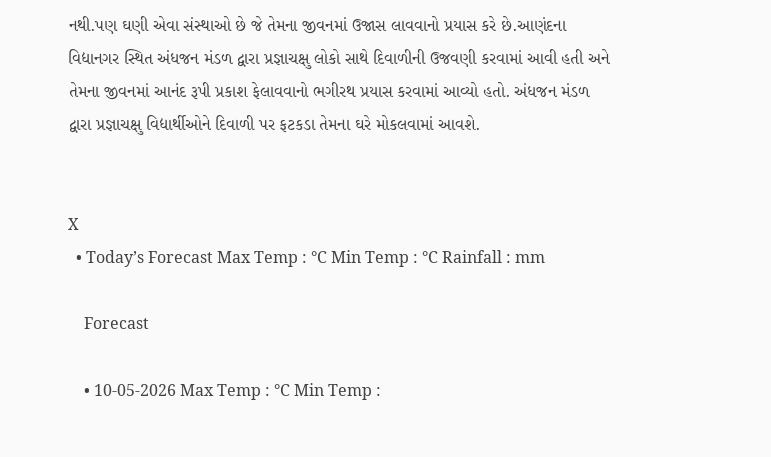નથી.પણ ઘણી એવા સંસ્થાઓ છે જે તેમના જીવનમાં ઉજાસ લાવવાનો પ્રયાસ કરે છે.આણંદના વિદ્યાનગર સ્થિત અંધજન મંડળ દ્વારા પ્રજ્ઞાચક્ષુ લોકો સાથે દિવાળીની ઉજવણી કરવામાં આવી હતી અને તેમના જીવનમાં આનંદ રૂપી પ્રકાશ ફેલાવવાનો ભગીરથ પ્રયાસ કરવામાં આવ્યો હતો. અંધજન મંડળ દ્વારા પ્રજ્ઞાચક્ષુ વિદ્યાર્થીઓને દિવાળી પર ફટકડા તેમના ઘરે મોકલવામાં આવશે.


X
  • Today’s Forecast Max Temp : °C Min Temp : °C Rainfall : mm

    Forecast

    • 10-05-2026 Max Temp : °C Min Temp :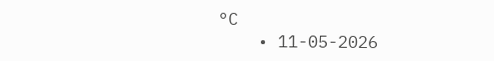°C
    • 11-05-2026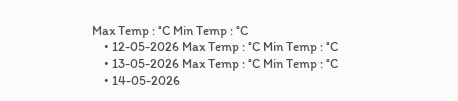Max Temp : °C Min Temp : °C
    • 12-05-2026 Max Temp : °C Min Temp : °C
    • 13-05-2026 Max Temp : °C Min Temp : °C
    • 14-05-2026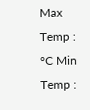Max Temp : °C Min Temp :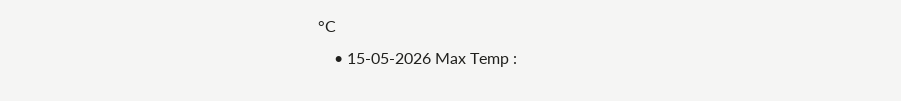°C
    • 15-05-2026 Max Temp :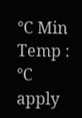°C Min Temp : °C
apply